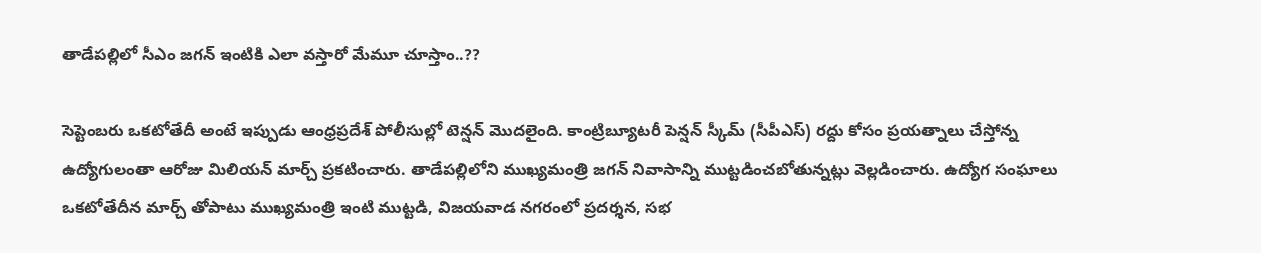తాడేపల్లిలో సీఎం జగన్ ఇంటికి ఎలా వస్తారో మేమూ చూస్తాం..??

సెప్టెంబ‌రు ఒక‌టోతేదీ అంటే ఇప్పుడు ఆంధ్ర‌ప్ర‌దేశ్ పోలీసుల్లో టెన్ష‌న్ మొద‌లైంది. కాంట్రిబ్యూట‌రీ పెన్ష‌న్ స్కీమ్ (సీపీఎస్‌) ర‌ద్దు కోసం ప్ర‌య‌త్నాలు చేస్తోన్న ఉద్యోగులంతా ఆరోజు మిలియ‌న్ మార్చ్ ప్ర‌క‌టించారు. తాడేప‌ల్లిలోని ముఖ్య‌మంత్రి జ‌గ‌న్ నివాసాన్ని ముట్ట‌డించ‌బోతున్న‌ట్లు వెల్ల‌డించారు. ఉద్యోగ సంఘాలు ఒక‌టోతేదీన మార్చ్ తోపాటు ముఖ్య‌మంత్రి ఇంటి ముట్ట‌డి, విజ‌య‌వాడ న‌గ‌రంలో ప్ర‌ద‌ర్శ‌న‌, స‌భ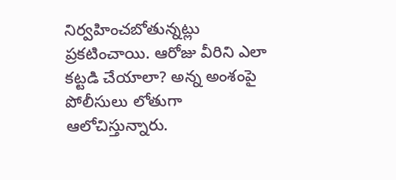నిర్వ‌హించ‌బోతున్న‌ట్లు ప్ర‌క‌టించాయి. ఆరోజు వీరిని ఎలా క‌ట్ట‌డి చేయాలా? అన్న అంశంపై పోలీసులు లోతుగా ఆలోచిస్తున్నారు.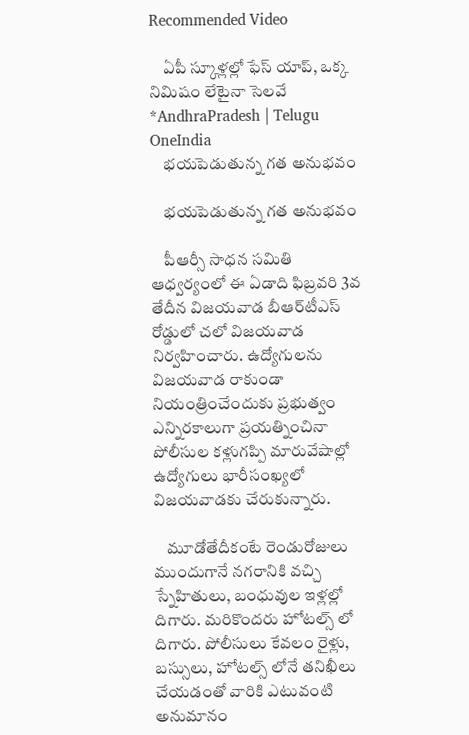Recommended Video

    ఏపీ స్కూళ్లల్లో ఫేస్ యాప్, ఒక్క నిమిషం లేటైనా సెలవే *AndhraPradesh | Telugu OneIndia
    భయపెడుతున్న గత అనుభవం

    భయపెడుతున్న గత అనుభవం

    పీఆర్సీ సాధన సమితి ఆధ్వర్యంలో ఈ ఏడాది ఫిబ్రవరి 3వ తేదీన‌ విజయవాడ బీఆర్‌టీఎస్‌ రోడ్డులో చ‌లో విజ‌య‌వాడ నిర్వ‌హించారు. ఉద్యోగుల‌ను విజ‌య‌వాడ రాకుండా నియంత్రించేందుకు ప్ర‌భుత్వం ఎన్నిర‌కాలుగా ప్ర‌య‌త్నించినా పోలీసుల క‌ళ్లుగ‌ప్పి మారువేషాల్లో ఉద్యోగులు భారీసంఖ్య‌లో విజ‌య‌వాడ‌కు చేరుకున్నారు.

    మూడోతేదీకంటే రెండురోజులు ముందుగానే న‌గ‌రానికి వ‌చ్చి స్నేహితులు, బంధువుల ఇళ్ల‌ల్లో దిగారు. మ‌రికొంద‌రు హోట‌ల్స్ లో దిగారు. పోలీసులు కేవ‌లం రైళ్లు, బ‌స్సులు, హోట‌ల్స్ లోనే త‌నిఖీలు చేయ‌డంతో వారికి ఎటువంటి అనుమానం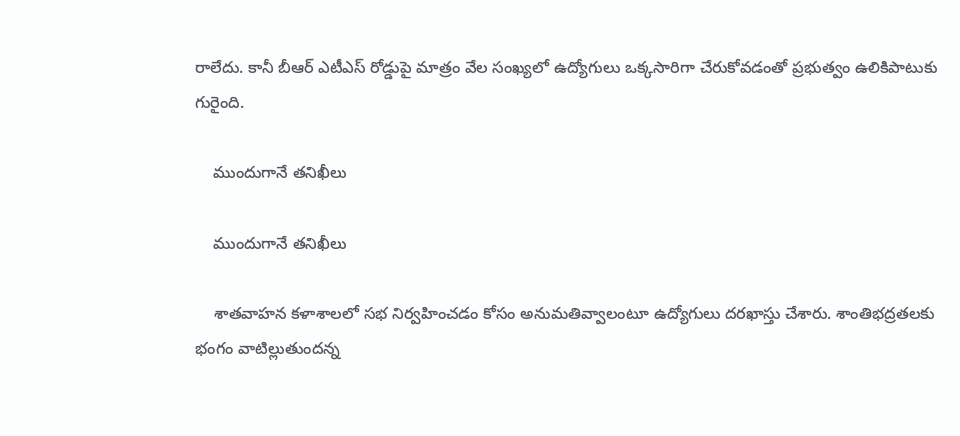రాలేదు. కానీ బీఆర్ ఎటీఎస్ రోడ్డుపై మాత్రం వేల సంఖ్య‌లో ఉద్యోగులు ఒక్క‌సారిగా చేరుకోవ‌డంతో ప్ర‌భుత్వం ఉలికిపాటుకు గురైంది.

    ముందుగానే తనిఖీలు

    ముందుగానే తనిఖీలు

    శాతవాహన కళాశాలలో సభ నిర్వహించ‌డం కోసం అనుమ‌తివ్వాలంటూ ఉద్యోగులు దరఖాస్తు చేశారు. శాంతిభద్రతలకు భంగం వాటిల్లుతుంద‌న్న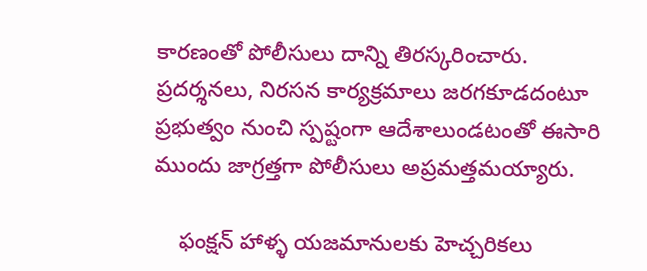కార‌ణంతో పోలీసులు దాన్ని తిరస్కరించారు. ప్రదర్శనలు, నిర‌స‌న కార్య‌క్ర‌మాలు జ‌ర‌గ‌కూడ‌దంటూ ప్ర‌భుత్వం నుంచి స్ప‌ష్టంగా ఆదేశాలుండ‌టంతో ఈసారి ముందు జాగ్ర‌త్త‌గా పోలీసులు అప్ర‌మ‌త్త‌మ‌య్యారు.

    ఫంక్షన్ హాళ్ళ యజమానులకు హెచ్చరికలు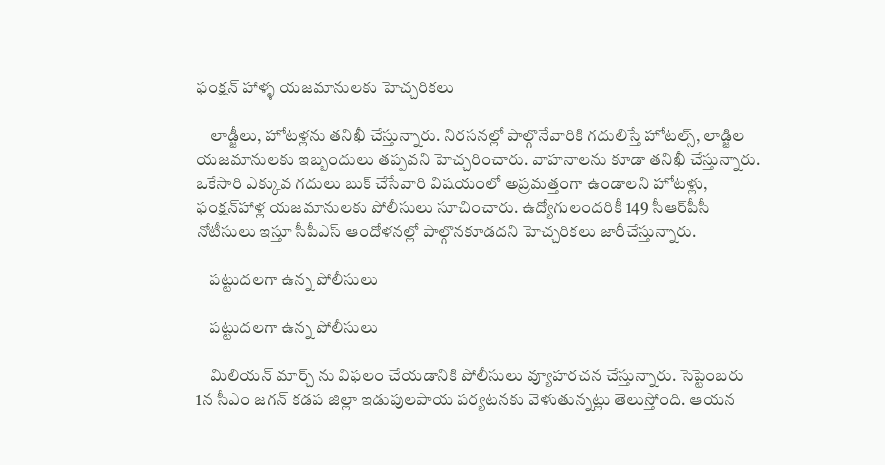ఫంక్షన్ హాళ్ళ యజమానులకు హెచ్చరికలు

    లాడ్జీలు, హోటళ్లను తనిఖీ చేస్తున్నారు. నిరసనల్లో పాల్గొనేవారికి గదులిస్తే హోట‌ల్స్, లాడ్జిల య‌జ‌మానుల‌కు ఇబ్బందులు తప్పవని హెచ్చరించారు. వాహనాల‌ను కూడా తనిఖీ చేస్తున్నారు. ఒకేసారి ఎక్కువ గ‌దులు బుక్‌ చేసేవారి విషయంలో అప్రమత్తంగా ఉండాలని హోటళ్లు, ఫంక్షన్‌హాళ్ల యజమానులకు పోలీసులు సూచించారు. ఉద్యోగులందరికీ 149 సీఆర్‌పీసీ నోటీసులు ఇస్తూ సీపీఎస్‌ ఆందోళనల్లో పాల్గొనకూడ‌ద‌ని హెచ్చ‌రిక‌లు జారీచేస్తున్నారు.

    పట్టుదలగా ఉన్న పోలీసులు

    పట్టుదలగా ఉన్న పోలీసులు

    మిలియన్ మార్చ్ ను విఫలం చేయడానికి పోలీసులు వ్యూహరచన చేస్తున్నారు. సెప్టెంబరు 1న సీఎం జగన్‌ కడప జిల్లా ఇడుపులపాయ పర్యటనకు వెళుతున్నట్లు తెలుస్తోంది. ఆయన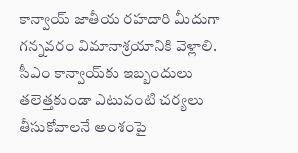కాన్వాయ్ జాతీయ రహదారి మీదుగా గన్నవరం విమానాశ్రయానికి వెళ్లాలి. సీఎం కాన్వాయ్‌కు ఇబ్బందులు తలెత్తకుండా ఎటువంటి చర్యలు తీసుకోవాలనే అంశంపై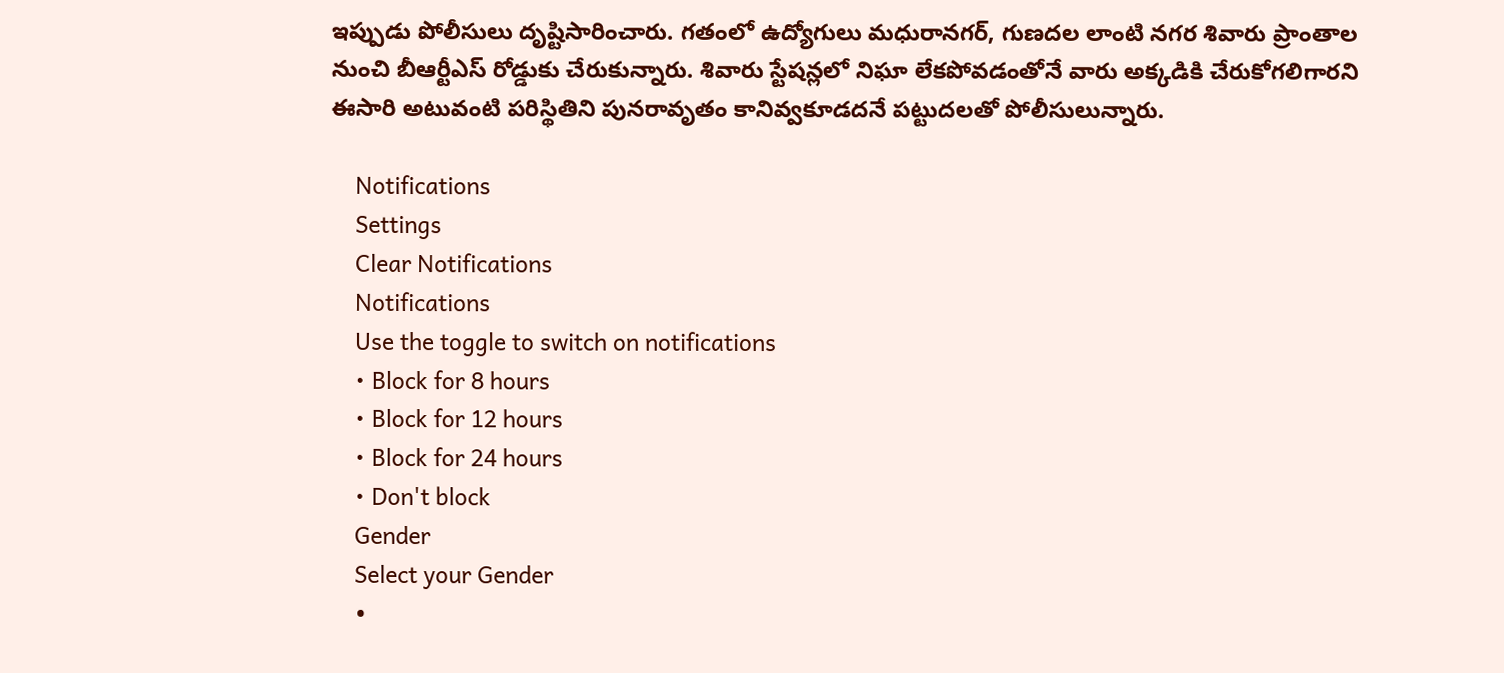ఇప్పుడు పోలీసులు దృష్టిసారించారు. గతంలో ఉద్యోగులు మధురానగర్, గుణదల లాంటి నగర శివారు ప్రాంతాల నుంచి బీఆర్టీఎస్ రోడ్డుకు చేరుకున్నారు. శివారు స్టేషన్లలో నిఘా లేకపోవడంతోనే వారు అక్కడికి చేరుకోగలిగారని ఈసారి అటువంటి పరిస్థితిని పునరావృతం కానివ్వకూడదనే పట్టుదలతో పోలీసులున్నారు.

    Notifications
    Settings
    Clear Notifications
    Notifications
    Use the toggle to switch on notifications
    • Block for 8 hours
    • Block for 12 hours
    • Block for 24 hours
    • Don't block
    Gender
    Select your Gender
    •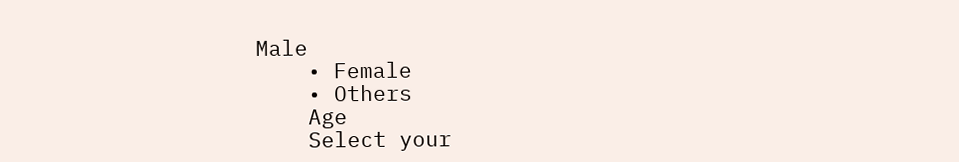Male
    • Female
    • Others
    Age
    Select your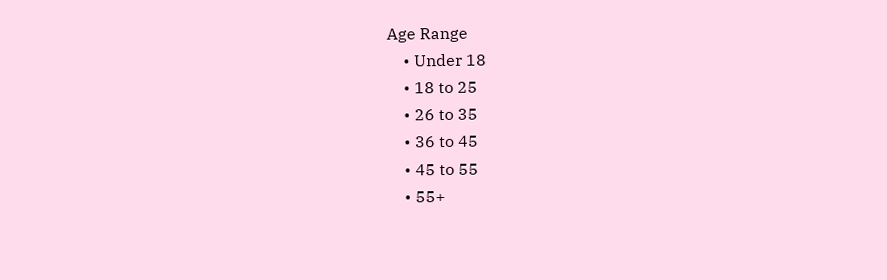Age Range
    • Under 18
    • 18 to 25
    • 26 to 35
    • 36 to 45
    • 45 to 55
    • 55+